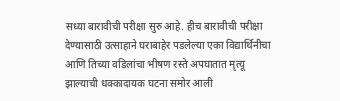सध्या बारावीची परीक्षा सुरु आहे. हीच बारावीची परीक्षा देण्यासाठी उत्साहाने घराबाहेर पडलेल्या एका विद्यार्थिनीचा आणि तिच्या वडिलांचा भीषण रस्ते अपघातात मृत्यू झाल्याची धक्कादायक घटना समोर आली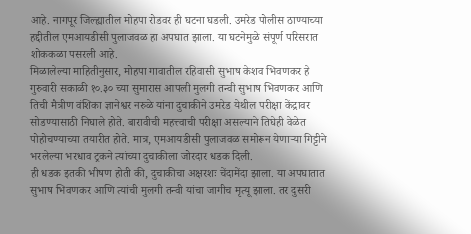आहे. नागपूर जिल्ह्यातील मोहपा रोडवर ही घटना घडली. उमरेड पोलीस ठाण्याच्या हद्दीतील एमआयडीसी पुलाजवळ हा अपघात झाला. या घटनेमुळे संपूर्ण परिसरात शोककळा पसरली आहे.
मिळालेल्या माहितीनुसार, मोहपा गावातील रहिवासी सुभाष केशव भिवणकर हे गुरुवारी सकाळी १०.३० च्या सुमारास आपली मुलगी तन्वी सुभाष भिवणकर आणि तिची मैत्रीण वंशिका ज्ञानेश्वर नरुळे यांना दुचाकीने उमरेड येथील परीक्षा केंद्रावर सोडण्यासाठी निघाले होते. बारावीची महत्त्वाची परीक्षा असल्याने तिघेही वेळेत पोहोचण्याच्या तयारीत होते. मात्र, एमआयडीसी पुलाजवळ समोरून येणाऱ्या गिट्टीने भरलेल्या भरधाव ट्रकने त्यांच्या दुचाकीला जोरदार धडक दिली.
ही धडक इतकी भीषण होती की, दुचाकीचा अक्षरशः चेंदामेंदा झाला. या अपघातात सुभाष भिवणकर आणि त्यांची मुलगी तन्वी यांचा जागीच मृत्यू झाला. तर दुसरी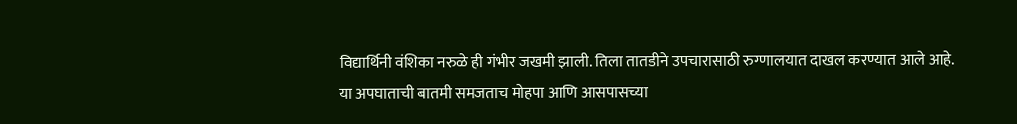विद्यार्थिनी वंशिका नरुळे ही गंभीर जखमी झाली. तिला तातडीने उपचारासाठी रुग्णालयात दाखल करण्यात आले आहे.
या अपघाताची बातमी समजताच मोहपा आणि आसपासच्या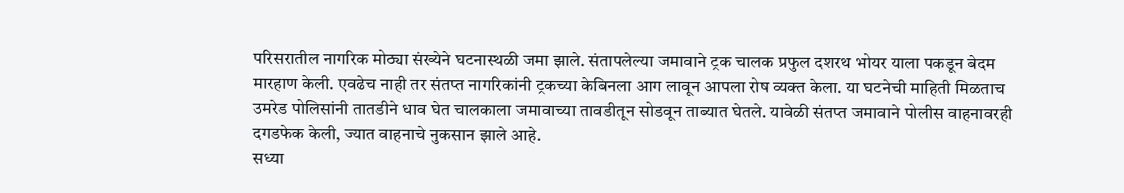परिसरातील नागरिक मोठ्या संख्येने घटनास्थळी जमा झाले. संतापलेल्या जमावाने ट्रक चालक प्रफुल दशरथ भोयर याला पकडून बेदम मारहाण केली. एवढेच नाही तर संतप्त नागरिकांनी ट्रकच्या केबिनला आग लावून आपला रोष व्यक्त केला. या घटनेची माहिती मिळताच उमरेड पोलिसांनी तातडीने धाव घेत चालकाला जमावाच्या तावडीतून सोडवून ताब्यात घेतले. यावेळी संतप्त जमावाने पोलीस वाहनावरही दगडफेक केली, ज्यात वाहनाचे नुकसान झाले आहे.
सध्या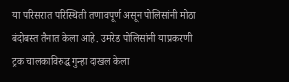या परिसरात परिस्थिती तणावपूर्ण असून पोलिसांनी मोठा बंदोबस्त तैनात केला आहे. उमरेड पोलिसांनी याप्रकरणी ट्रक चालकाविरुद्ध गुन्हा दाखल केला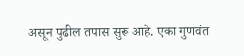असून पुढील तपास सुरू आहे. एका गुणवंत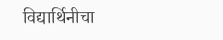विद्यार्थिनीचा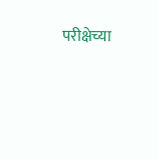परीक्षेच्या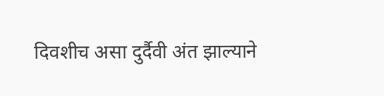दिवशीच असा दुर्दैवी अंत झाल्याने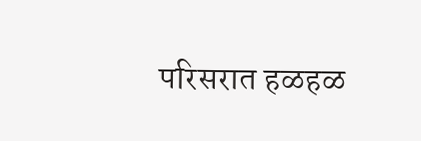परिसरात हळहळ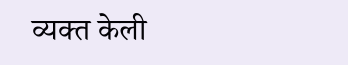व्यक्त केली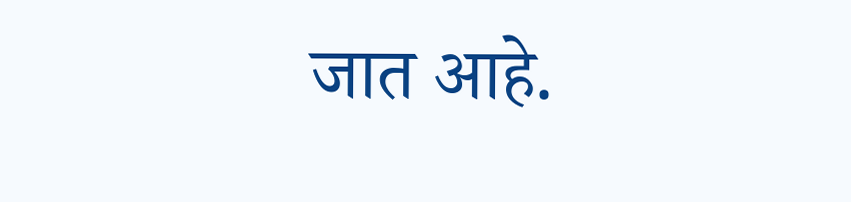जात आहे.